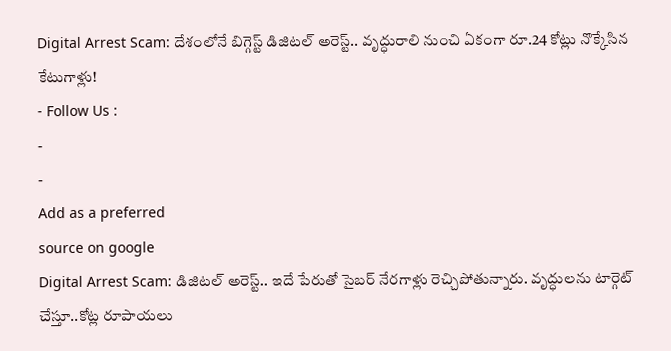Digital Arrest Scam: దేశంలోనే బిగ్గెస్ట్ డిజిటల్ అరెస్ట్.. వృద్ధురాలి నుంచి ఏకంగా రూ.24 కోట్లు నొక్కేసిన కేటుగాళ్లు!
- Follow Us :
-
-
Add as a preferred
source on google
Digital Arrest Scam: డిజిటల్ అరెస్ట్.. ఇదే పేరుతో సైబర్ నేరగాళ్లు రెచ్చిపోతున్నారు. వృద్ధులను టార్గెట్ చేస్తూ..కోట్ల రూపాయలు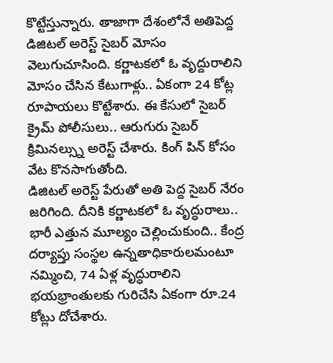కొట్టేస్తున్నారు. తాజాగా దేశంలోనే అతిపెద్ద డిజిటల్ అరెస్ట్ సైబర్ మోసం వెలుగుచూసింది. కర్ణాటకలో ఓ వృద్దురాలిని మోసం చేసిన కేటుగాళ్లు.. ఏకంగా 24 కోట్ల రూపాయలు కొట్టేశారు. ఈ కేసులో సైబర్ క్రైమ్ పోలీసులు.. ఆరుగురు సైబర్ క్రిమినల్స్ను అరెస్ట్ చేశారు. కింగ్ పిన్ కోసం వేట కొనసాగుతోంది.
డిజిటల్ అరెస్ట్ పేరుతో అతి పెద్ద సైబర్ నేరం జరిగింది. దీనికి కర్ణాటకలో ఓ వృద్ధురాలు.. భారీ ఎత్తున మూల్యం చెల్లించుకుంది.. కేంద్ర దర్యాప్తు సంస్థల ఉన్నతాధికారులమంటూ నమ్మించి, 74 ఏళ్ల వృద్ధురాలిని భయభ్రాంతులకు గురిచేసి ఏకంగా రూ.24 కోట్లు దోచేశారు.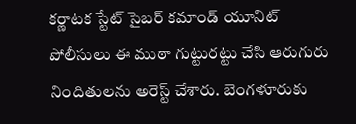కర్ణాటక స్టేట్ సైబర్ కమాండ్ యూనిట్ పోలీసులు ఈ ముఠా గుట్టురట్టు చేసి ఆరుగురు నిందితులను అరెస్ట్ చేశారు. బెంగళూరుకు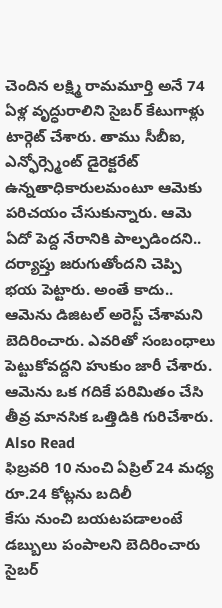చెందిన లక్ష్మి రామమూర్తి అనే 74 ఏళ్ల వృద్ధురాలిని సైబర్ కేటుగాళ్లు టార్గెట్ చేశారు. తాము సీబీఐ, ఎన్ఫోర్స్మెంట్ డైరెక్టరేట్ ఉన్నతాధికారులమంటూ ఆమెకు పరిచయం చేసుకున్నారు. ఆమె ఏదో పెద్ద నేరానికి పాల్పడిందని.. దర్యాప్తు జరుగుతోందని చెప్పి భయ పెట్టారు. అంతే కాదు.. ఆమెను డిజిటల్ అరెస్ట్ చేశామని బెదిరించారు. ఎవరితో సంబంధాలు పెట్టుకోవద్దని హుకుం జారీ చేశారు. ఆమెను ఒక గదికే పరిమితం చేసి తీవ్ర మానసిక ఒత్తిడికి గురిచేశారు.
Also Read
ఫిబ్రవరి 10 నుంచి ఏప్రిల్ 24 మధ్య రూ.24 కోట్లను బదిలీ
కేసు నుంచి బయటపడాలంటే డబ్బులు పంపాలని బెదిరించారు సైబర్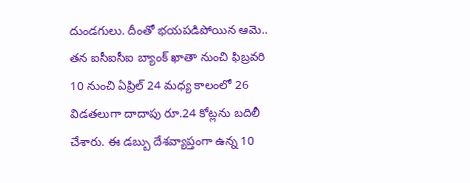దుండగులు. దీంతో భయపడిపోయిన ఆమె.. తన ఐసీఐసీఐ బ్యాంక్ ఖాతా నుంచి ఫిబ్రవరి 10 నుంచి ఏప్రిల్ 24 మధ్య కాలంలో 26 విడతలుగా దాదాపు రూ.24 కోట్లను బదిలీ చేశారు. ఈ డబ్బు దేశవ్యాప్తంగా ఉన్న 10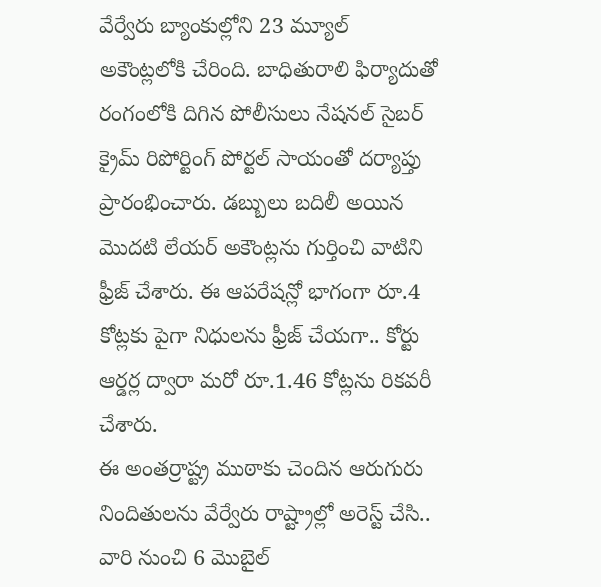వేర్వేరు బ్యాంకుల్లోని 23 మ్యూల్ అకౌంట్లలోకి చేరింది. బాధితురాలి ఫిర్యాదుతో రంగంలోకి దిగిన పోలీసులు నేషనల్ సైబర్ క్రైమ్ రిపోర్టింగ్ పోర్టల్ సాయంతో దర్యాప్తు ప్రారంభించారు. డబ్బులు బదిలీ అయిన మొదటి లేయర్ అకౌంట్లను గుర్తించి వాటిని ఫ్రీజ్ చేశారు. ఈ ఆపరేషన్లో భాగంగా రూ.4 కోట్లకు పైగా నిధులను ఫ్రీజ్ చేయగా.. కోర్టు ఆర్డర్ల ద్వారా మరో రూ.1.46 కోట్లను రికవరీ చేశారు.
ఈ అంతర్రాష్ట్ర ముఠాకు చెందిన ఆరుగురు నిందితులను వేర్వేరు రాష్ట్రాల్లో అరెస్ట్ చేసి.. వారి నుంచి 6 మొబైల్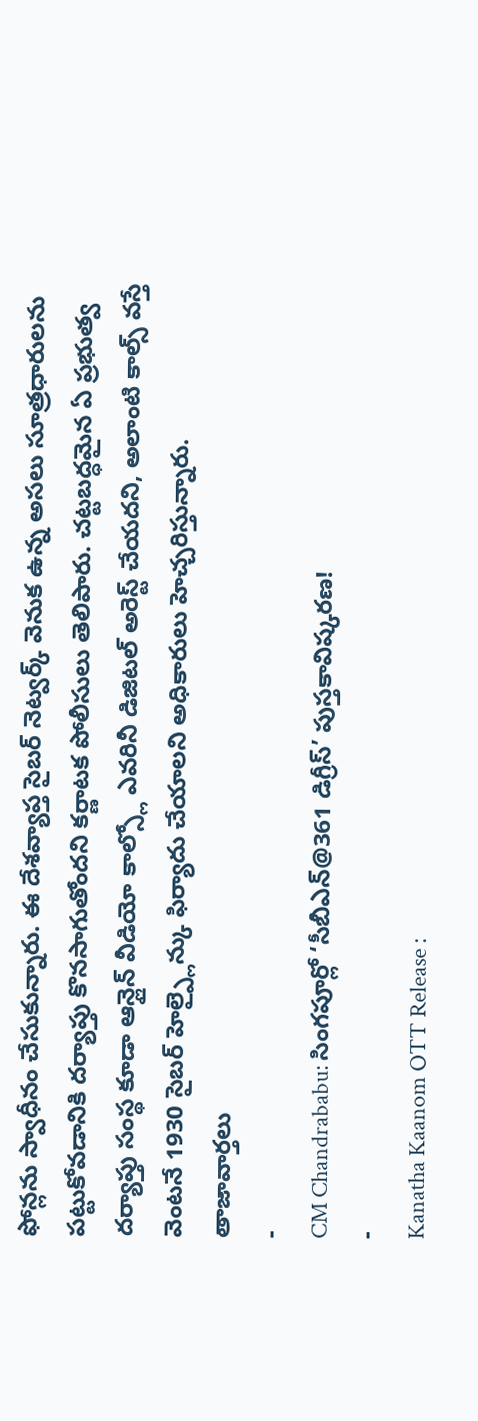ఫోన్లను స్వాధీనం చేసుకున్నారు. ఈ దేశవ్యాప్త సైబర్ నెట్వర్క్ వెనుక ఉన్న అసలు సూత్రధారులను పట్టుకోవడానికి దర్యాప్తు కొనసాగుతోందని కర్ణాటక పోలీసులు తెలిపారు. చట్టబద్ధమైన ఏ ప్రభుత్వ దర్యాప్తు సంస్థ కూడా ఆన్లైన్ వీడియో కాల్స్లో ఎవరినీ డిజిటల్ అరెస్ట్ చేయదని, అలాంటి కాల్స్ వస్తే వెంటనే 1930 సైబర్ హెల్ప్లైన్కు ఫిర్యాదు చేయాలని అధికారులు హెచ్చరిస్తున్నారు.
తాజావార్తలు
-
CM Chandrababu: సింగపూర్లో ‘సీబీఎన్@361 డిగ్రీస్’ పుస్తకావిష్కరణ!
-
Kanatha Kaanom OTT Release :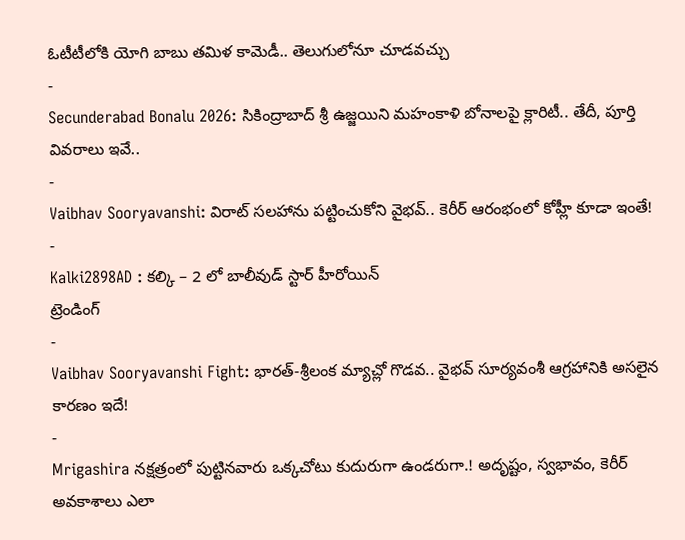ఓటీటీలోకి యోగి బాబు తమిళ కామెడీ.. తెలుగులోనూ చూడవచ్చు
-
Secunderabad Bonalu 2026: సికింద్రాబాద్ శ్రీ ఉజ్జయిని మహంకాళి బోనాలపై క్లారిటీ.. తేదీ, పూర్తి వివరాలు ఇవే..
-
Vaibhav Sooryavanshi: విరాట్ సలహాను పట్టించుకోని వైభవ్.. కెరీర్ ఆరంభంలో కోహ్లీ కూడా ఇంతే!
-
Kalki2898AD : కల్కి – 2 లో బాలీవుడ్ స్టార్ హీరోయిన్
ట్రెండింగ్
-
Vaibhav Sooryavanshi Fight: భారత్-శ్రీలంక మ్యాచ్లో గొడవ.. వైభవ్ సూర్యవంశీ ఆగ్రహానికి అసలైన కారణం ఇదే!
-
Mrigashira నక్షత్రంలో పుట్టినవారు ఒక్కచోటు కుదురుగా ఉండరుగా.! అదృష్టం, స్వభావం, కెరీర్ అవకాశాలు ఎలా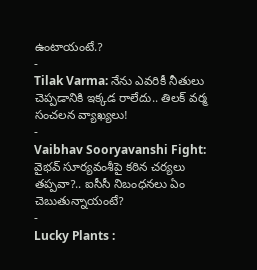ఉంటాయంటే.?
-
Tilak Varma: నేను ఎవరికీ నీతులు చెప్పడానికి ఇక్కడ రాలేదు.. తిలక్ వర్మ సంచలన వ్యాఖ్యలు!
-
Vaibhav Sooryavanshi Fight: వైభవ్ సూర్యవంశీపై కఠిన చర్యలు తప్పవా?.. ఐసీసీ నిబంధనలు ఏం చెబుతున్నాయంటే?
-
Lucky Plants :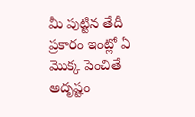మీ పుట్టిన తేదీ ప్రకారం ఇంట్లో ఏ మొక్క పెంచితే అదృష్టం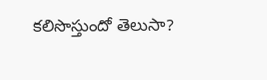కలిసొస్తుందో తెలుసా?